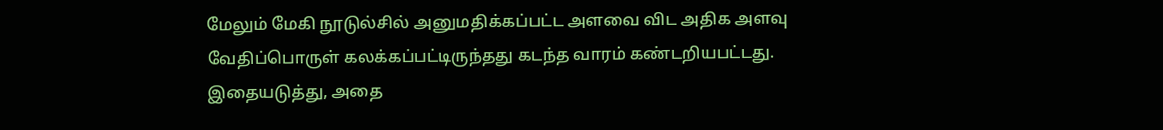மேலும் மேகி நூடுல்சில் அனுமதிக்கப்பட்ட அளவை விட அதிக அளவு வேதிப்பொருள் கலக்கப்பட்டிருந்தது கடந்த வாரம் கண்டறியபட்டது. இதையடுத்து, அதை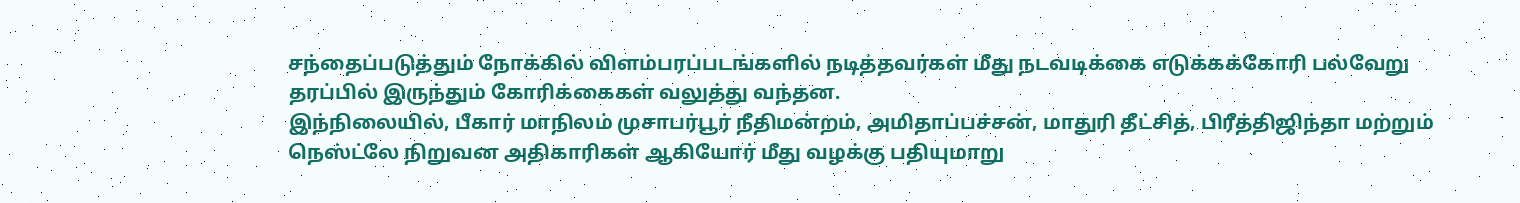சந்தைப்படுத்தும் நோக்கில் விளம்பரப்படங்களில் நடித்தவர்கள் மீது நடவடிக்கை எடுக்கக்கோரி பல்வேறு தரப்பில் இருந்தும் கோரிக்கைகள் வலுத்து வந்தன.
இந்நிலையில், பீகார் மாநிலம் முசாபர்பூர் நீதிமன்றம், அமிதாப்பச்சன், மாதுரி தீட்சித், பிரீத்திஜிந்தா மற்றும் நெஸ்ட்லே நிறுவன அதிகாரிகள் ஆகியோர் மீது வழக்கு பதியுமாறு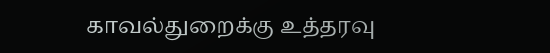காவல்துறைக்கு உத்தரவு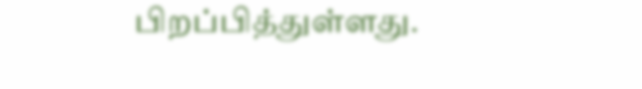பிறப்பித்துள்ளது.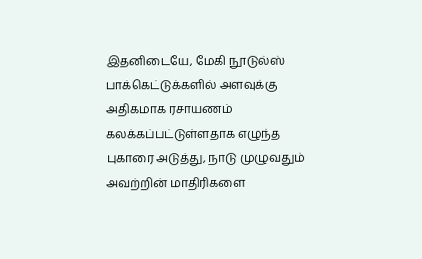இதனிடையே, மேகி நூடுல்ஸ் பாக்கெட்டுக்களில் அளவுக்கு அதிகமாக ரசாயணம் கலக்கப்பட்டுள்ளதாக எழுந்த புகாரை அடுத்து, நாடு முழுவதும் அவற்றின் மாதிரிகளை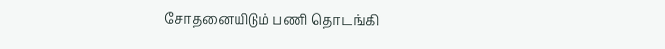சோதனையிடும் பணி தொடங்கி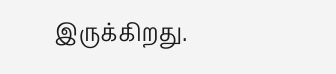இருக்கிறது.